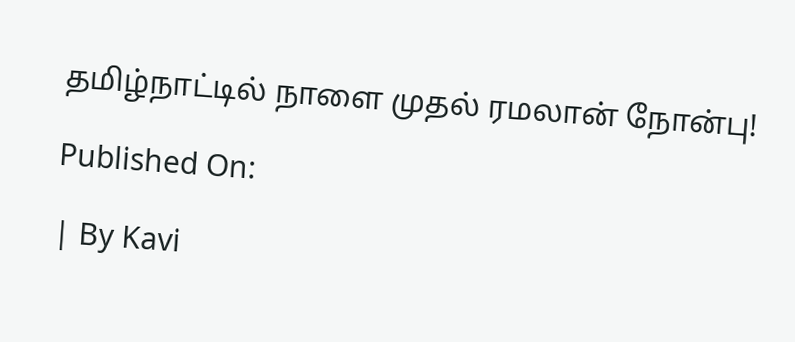தமிழ்நாட்டில் நாளை முதல் ரமலான் நோன்பு!

Published On:

| By Kavi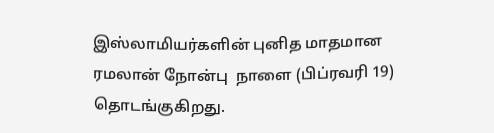இஸ்லாமியர்களின் புனித மாதமான ரமலான் நோன்பு  நாளை (பிப்ரவரி 19) தொடங்குகிறது.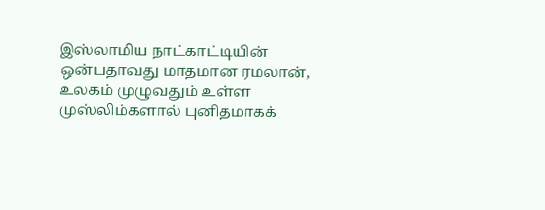இஸ்லாமிய நாட்காட்டியின் ஒன்பதாவது மாதமான ரமலான், உலகம் முழுவதும் உள்ள முஸ்லிம்களால் புனிதமாகக்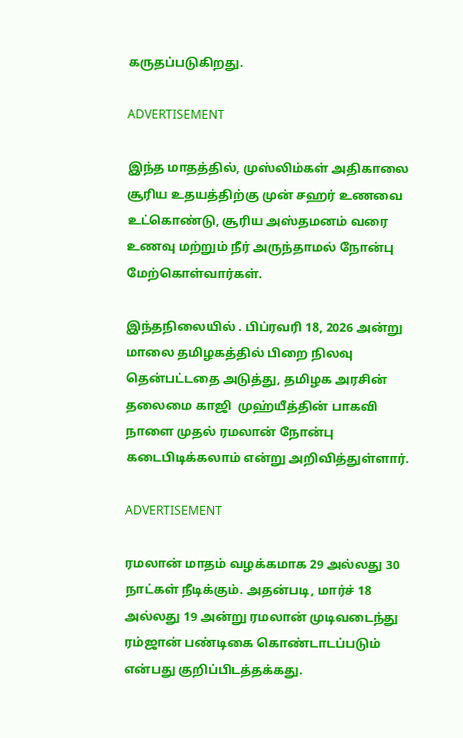கருதப்படுகிறது.

ADVERTISEMENT

இந்த மாதத்தில், முஸ்லிம்கள் அதிகாலை சூரிய உதயத்திற்கு முன் சஹர் உணவை உட்கொண்டு, சூரிய அஸ்தமனம் வரை உணவு மற்றும் நீர் அருந்தாமல் நோன்பு மேற்கொள்வார்கள்.

இந்தநிலையில் . பிப்ரவரி 18, 2026 அன்று மாலை தமிழகத்தில் பிறை நிலவு தென்பட்டதை அடுத்து, தமிழக அரசின் தலைமை காஜி  முஹ்யீத்தின் பாகவி நாளை முதல் ரமலான் நோன்பு கடைபிடிக்கலாம் என்று அறிவித்துள்ளார்.

ADVERTISEMENT

ரமலான் மாதம் வழக்கமாக 29 அல்லது 30 நாட்கள் நீடிக்கும். அதன்படி, மார்ச் 18 அல்லது 19 அன்று ரமலான் முடிவடைந்து ரம்ஜான் பண்டிகை கொண்டாடப்படும் என்பது குறிப்பிடத்தக்கது.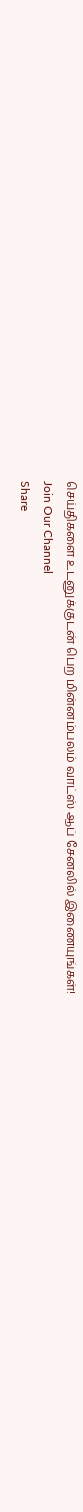செய்திகளை உடனுக்குடன் பெற மின்னம்பலம் வாட்ஸ் ஆப் சேனலில் இணையுங்கள்!
Join Our Channel
Share